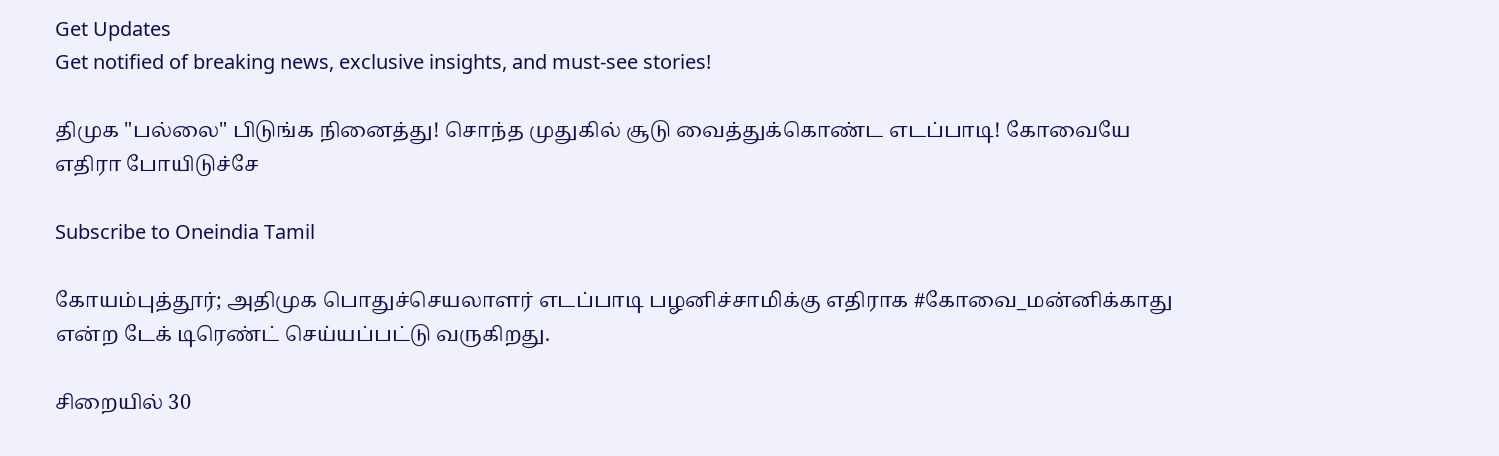Get Updates
Get notified of breaking news, exclusive insights, and must-see stories!

திமுக "பல்லை" பிடுங்க நினைத்து! சொந்த முதுகில் சூடு வைத்துக்கொண்ட எடப்பாடி! கோவையே எதிரா போயிடுச்சே

Subscribe to Oneindia Tamil

கோயம்புத்தூர்; அதிமுக பொதுச்செயலாளர் எடப்பாடி பழனிச்சாமிக்கு எதிராக #கோவை_மன்னிக்காது என்ற டேக் டிரெண்ட் செய்யப்பட்டு வருகிறது.

சிறையில் 30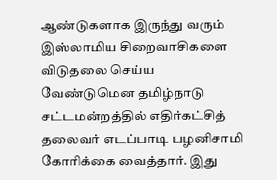ஆண்டுகளாக இருந்து வரும் இஸ்லாமிய சிறைவாசிகளை விடுதலை செய்ய வேண்டுமென தமிழ்நாடு சட்டமன்றத்தில் எதிர்கட்சித் தலைவர் எடப்பாடி பழனிசாமி கோரிக்கை வைத்தார். இது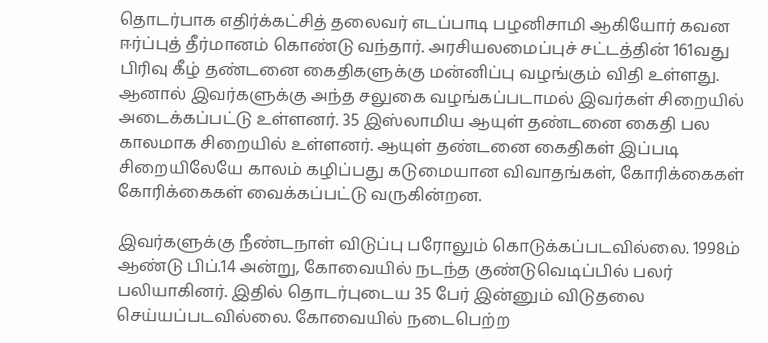தொடர்பாக எதிர்க்கட்சித் தலைவர் எடப்பாடி பழனிசாமி ஆகியோர் கவன ஈர்ப்புத் தீர்மானம் கொண்டு வந்தார். அரசியலமைப்புச் சட்டத்தின் 161வது பிரிவு கீழ் தண்டனை கைதிகளுக்கு மன்னிப்பு வழங்கும் விதி உள்ளது. ஆனால் இவர்களுக்கு அந்த சலுகை வழங்கப்படாமல் இவர்கள் சிறையில் அடைக்கப்பட்டு உள்ளனர். 35 இஸ்லாமிய ஆயுள் தண்டனை கைதி பல காலமாக சிறையில் உள்ளனர். ஆயுள் தண்டனை கைதிகள் இப்படி சிறையிலேயே காலம் கழிப்பது கடுமையான விவாதங்கள், கோரிக்கைகள் கோரிக்கைகள் வைக்கப்பட்டு வருகின்றன.

இவர்களுக்கு நீண்டநாள் விடுப்பு பரோலும் கொடுக்கப்படவில்லை. 1998ம் ஆண்டு பிப்.14 அன்று, கோவையில் நடந்த குண்டுவெடிப்பில் பலர் பலியாகினர். இதில் தொடர்புடைய 35 பேர் இன்னும் விடுதலை செய்யப்படவில்லை. கோவையில் நடைபெற்ற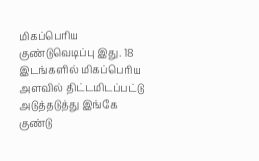மிகப்பெரிய குண்டுவெடிப்பு இது. 18 இடங்களில் மிகப்பெரிய அளவில் திட்டமிடப்பட்டு அடுத்தடுத்து இங்கே குண்டு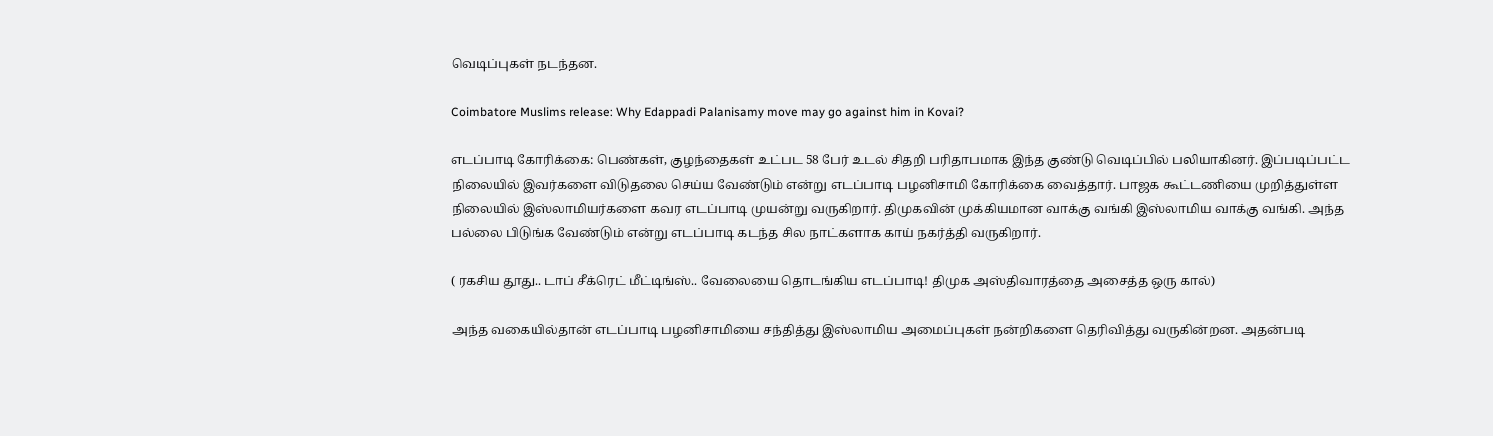வெடிப்புகள் நடந்தன.

Coimbatore Muslims release: Why Edappadi Palanisamy move may go against him in Kovai?

எடப்பாடி கோரிக்கை: பெண்கள், குழந்தைகள் உட்பட 58 பேர் உடல் சிதறி பரிதாபமாக இந்த குண்டு வெடிப்பில் பலியாகினர். இப்படிப்பட்ட நிலையில் இவர்களை விடுதலை செய்ய வேண்டும் என்று எடப்பாடி பழனிசாமி கோரிக்கை வைத்தார். பாஜக கூட்டணியை முறித்துள்ள நிலையில் இஸ்லாமியர்களை கவர எடப்பாடி முயன்று வருகிறார். திமுகவின் முக்கியமான வாக்கு வங்கி இஸ்லாமிய வாக்கு வங்கி. அந்த பல்லை பிடுங்க வேண்டும் என்று எடப்பாடி கடந்த சில நாட்களாக காய் நகர்த்தி வருகிறார்.

( ரகசிய தூது.. டாப் சீக்ரெட் மீட்டிங்ஸ்.. வேலையை தொடங்கிய எடப்பாடி! திமுக அஸ்திவாரத்தை அசைத்த ஒரு கால்)

அந்த வகையில்தான் எடப்பாடி பழனிசாமியை சந்தித்து இஸ்லாமிய அமைப்புகள் நன்றிகளை தெரிவித்து வருகின்றன. அதன்படி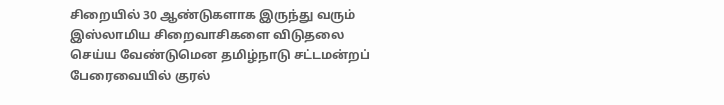சிறையில் 30 ஆண்டுகளாக இருந்து வரும் இஸ்லாமிய சிறைவாசிகளை விடுதலை செய்ய வேண்டுமென தமிழ்நாடு சட்டமன்றப் பேரைவையில் குரல்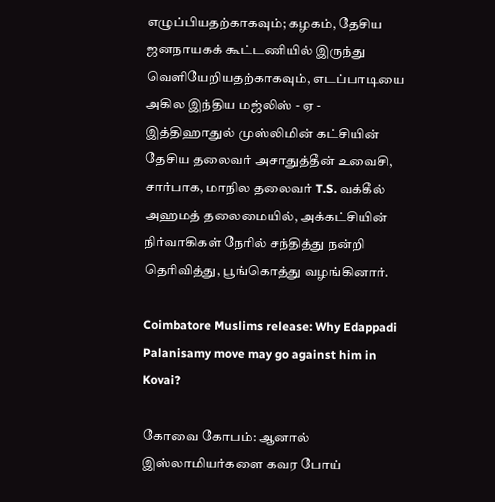எழுப்பியதற்காகவும்; கழகம், தேசிய ஜனநாயகக் கூட்டணியில் இருந்து வெளியேறியதற்காகவும், எடப்பாடியை அகில இந்திய மஜ்லிஸ் - ஏ - இத்திஹாதுல் முஸ்லிமின் கட்சியின் தேசிய தலைவர் அசாதுத்தீன் உவைசி, சார்பாக, மாநில தலைவர் T.S. வக்கீல் அஹமத் தலைமையில், அக்கட்சியின் நிர்வாகிகள் நேரில் சந்தித்து நன்றி தெரிவித்து, பூங்கொத்து வழங்கினார்.

Coimbatore Muslims release: Why Edappadi Palanisamy move may go against him in Kovai?

கோவை கோபம்: ஆனால் இஸ்லாமியர்களை கவர போய்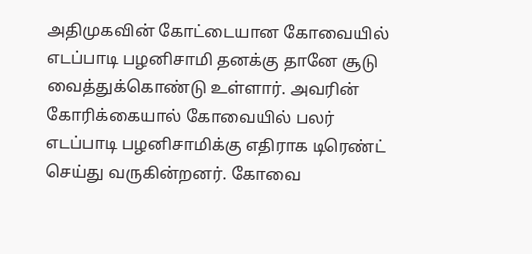அதிமுகவின் கோட்டையான கோவையில் எடப்பாடி பழனிசாமி தனக்கு தானே சூடு வைத்துக்கொண்டு உள்ளார். அவரின் கோரிக்கையால் கோவையில் பலர் எடப்பாடி பழனிசாமிக்கு எதிராக டிரெண்ட் செய்து வருகின்றனர். கோவை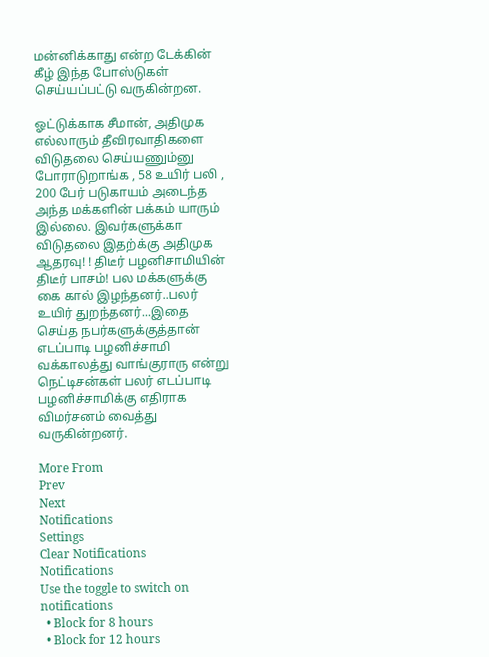மன்னிக்காது என்ற டேக்கின் கீழ் இந்த போஸ்டுகள் செய்யப்பட்டு வருகின்றன.

ஓட்டுக்காக சீமான், அதிமுக எல்லாரும் தீவிரவாதிகளை விடுதலை செய்யணும்னு போராடுறாங்க , 58 உயிர் பலி , 200 பேர் படுகாயம் அடைந்த அந்த மக்களின் பக்கம் யாரும் இல்லை. இவர்களுக்கா விடுதலை இதற்க்கு அதிமுக ஆதரவு! ! திடீர் பழனிசாமியின் திடீர் பாசம்! பல மக்களுக்கு கை கால் இழந்தனர்..பலர் உயிர் துறந்தனர்...இதை செய்த நபர்களுக்குத்தான் எடப்பாடி பழனிச்சாமி வக்காலத்து வாங்குராரு என்று நெட்டிசன்கள் பலர் எடப்பாடி பழனிச்சாமிக்கு எதிராக விமர்சனம் வைத்து வருகின்றனர்.

More From
Prev
Next
Notifications
Settings
Clear Notifications
Notifications
Use the toggle to switch on notifications
  • Block for 8 hours
  • Block for 12 hours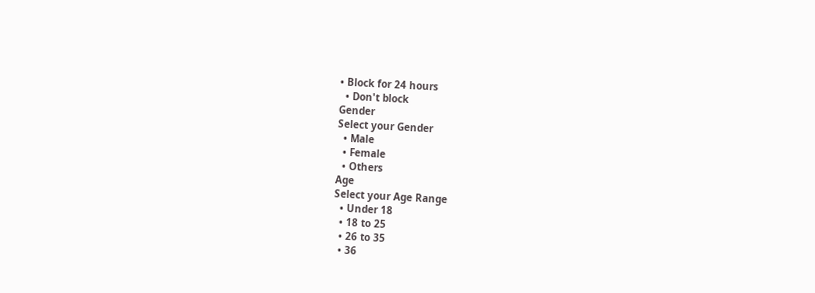• Block for 24 hours
  • Don't block
Gender
Select your Gender
  • Male
  • Female
  • Others
Age
Select your Age Range
  • Under 18
  • 18 to 25
  • 26 to 35
  • 36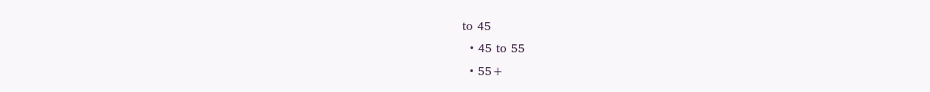to 45
  • 45 to 55
  • 55+